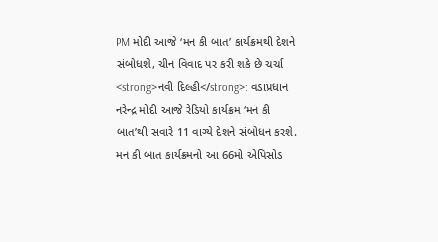PM મોદી આજે ‘મન કી બાત’ કાર્યક્રમથી દેશને સંબોધશે, ચીન વિવાદ પર કરી શકે છે ચર્ચા
<strong>નવી દિલ્હી</strong>: વડાપ્રધાન નરેન્દ્ર મોદી આજે રેડિયો કાર્યક્રમ ‘મન કી બાત’થી સવારે 11 વાગ્યે દેશને સંબોધન કરશે. મન કી બાત કાર્યક્રમનો આ 66મો એપિસોડ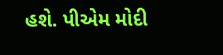હશે. પીએમ મોદી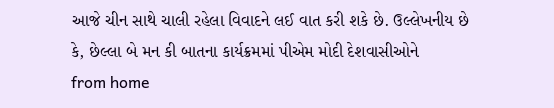આજે ચીન સાથે ચાલી રહેલા વિવાદને લઈ વાત કરી શકે છે. ઉલ્લેખનીય છે કે, છેલ્લા બે મન કી બાતના કાર્યક્રમમાં પીએમ મોદી દેશવાસીઓને
from home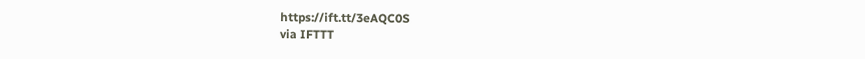https://ift.tt/3eAQC0S
via IFTTT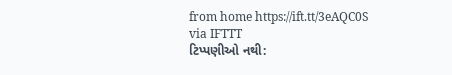from home https://ift.tt/3eAQC0S
via IFTTT
ટિપ્પણીઓ નથી: